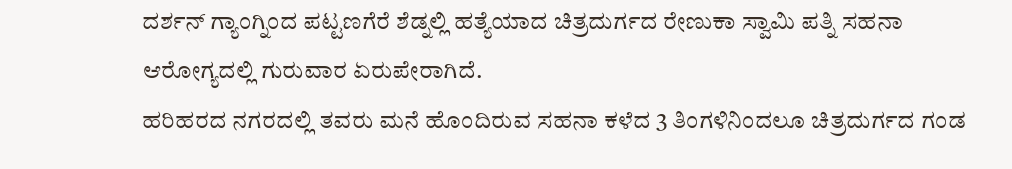ದರ್ಶನ್ ಗ್ಯಾಂಗ್ನಿಂದ ಪಟ್ಟಣಗೆರೆ ಶೆಡ್ನಲ್ಲಿ ಹತ್ಯೆಯಾದ ಚಿತ್ರದುರ್ಗದ ರೇಣುಕಾ ಸ್ವಾಮಿ ಪತ್ನಿ ಸಹನಾ ಆರೋಗ್ಯದಲ್ಲಿ ಗುರುವಾರ ಏರುಪೇರಾಗಿದೆ.
ಹರಿಹರದ ನಗರದಲ್ಲಿ ತವರು ಮನೆ ಹೊಂದಿರುವ ಸಹನಾ ಕಳೆದ 3 ತಿಂಗಳಿನಿಂದಲೂ ಚಿತ್ರದುರ್ಗದ ಗಂಡ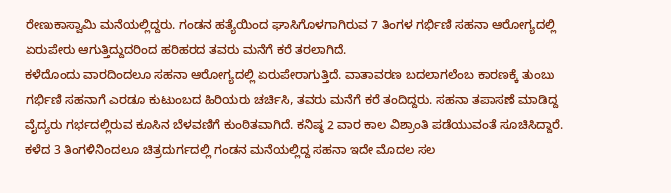ರೇಣುಕಾಸ್ವಾಮಿ ಮನೆಯಲ್ಲಿದ್ದರು. ಗಂಡನ ಹತ್ಯೆಯಿಂದ ಘಾಸಿಗೊಳಗಾಗಿರುವ 7 ತಿಂಗಳ ಗರ್ಭಿಣಿ ಸಹನಾ ಆರೋಗ್ಯದಲ್ಲಿ ಏರುಪೇರು ಆಗುತ್ತಿದ್ದುದರಿಂದ ಹರಿಹರದ ತವರು ಮನೆಗೆ ಕರೆ ತರಲಾಗಿದೆ.
ಕಳೆದೊಂದು ವಾರದಿಂದಲೂ ಸಹನಾ ಆರೋಗ್ಯದಲ್ಲಿ ಏರುಪೇರಾಗುತ್ತಿದೆ. ವಾತಾವರಣ ಬದಲಾಗಲೆಂಬ ಕಾರಣಕ್ಕೆ ತುಂಬು ಗರ್ಭಿಣಿ ಸಹನಾಗೆ ಎರಡೂ ಕುಟುಂಬದ ಹಿರಿಯರು ಚರ್ಚಿಸಿ, ತವರು ಮನೆಗೆ ಕರೆ ತಂದಿದ್ದರು. ಸಹನಾ ತಪಾಸಣೆ ಮಾಡಿದ್ದ ವೈದ್ಯರು ಗರ್ಭದಲ್ಲಿರುವ ಕೂಸಿನ ಬೆಳವಣಿಗೆ ಕುಂಠಿತವಾಗಿದೆ. ಕನಿಷ್ಠ 2 ವಾರ ಕಾಲ ವಿಶ್ರಾಂತಿ ಪಡೆಯುವಂತೆ ಸೂಚಿಸಿದ್ದಾರೆ.
ಕಳೆದ 3 ತಿಂಗಳಿನಿಂದಲೂ ಚಿತ್ರದುರ್ಗದಲ್ಲಿ ಗಂಡನ ಮನೆಯಲ್ಲಿದ್ದ ಸಹನಾ ಇದೇ ಮೊದಲ ಸಲ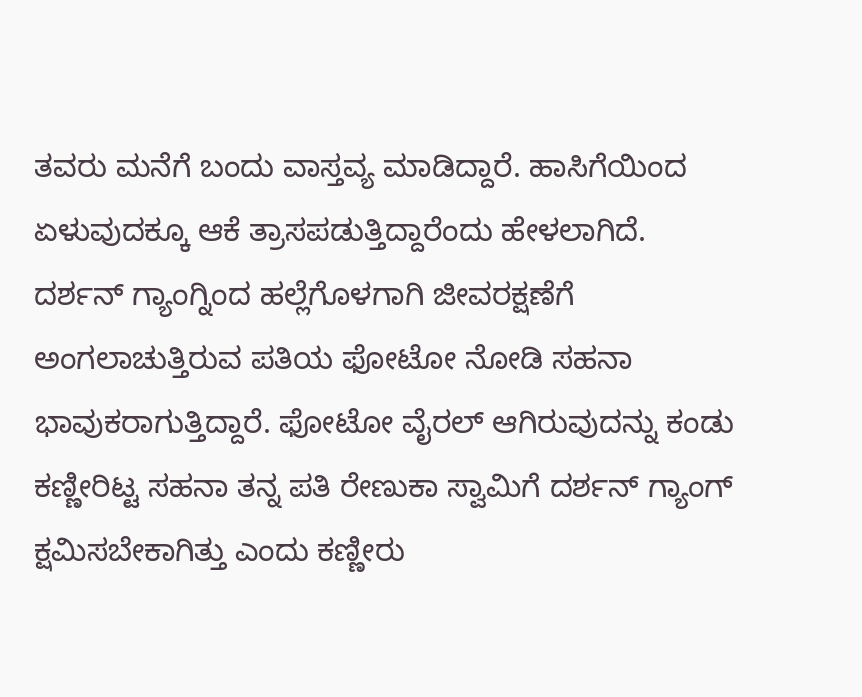ತವರು ಮನೆಗೆ ಬಂದು ವಾಸ್ತವ್ಯ ಮಾಡಿದ್ದಾರೆ. ಹಾಸಿಗೆಯಿಂದ ಏಳುವುದಕ್ಕೂ ಆಕೆ ತ್ರಾಸಪಡುತ್ತಿದ್ದಾರೆಂದು ಹೇಳಲಾಗಿದೆ.
ದರ್ಶನ್ ಗ್ಯಾಂಗ್ನಿಂದ ಹಲ್ಲೆಗೊಳಗಾಗಿ ಜೀವರಕ್ಷಣೆಗೆ ಅಂಗಲಾಚುತ್ತಿರುವ ಪತಿಯ ಫೋಟೋ ನೋಡಿ ಸಹನಾ ಭಾವುಕರಾಗುತ್ತಿದ್ದಾರೆ. ಫೋಟೋ ವೈರಲ್ ಆಗಿರುವುದನ್ನು ಕಂಡು ಕಣ್ಣೀರಿಟ್ಟ ಸಹನಾ ತನ್ನ ಪತಿ ರೇಣುಕಾ ಸ್ವಾಮಿಗೆ ದರ್ಶನ್ ಗ್ಯಾಂಗ್ ಕ್ಷಮಿಸಬೇಕಾಗಿತ್ತು ಎಂದು ಕಣ್ಣೀರು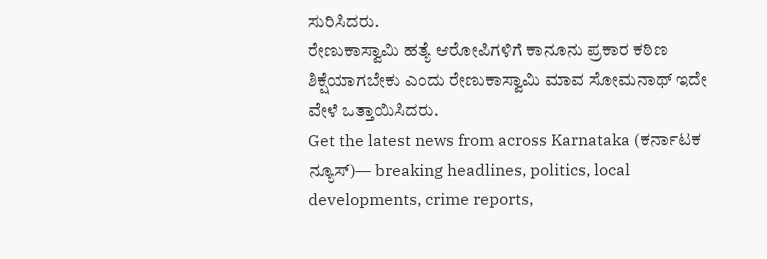ಸುರಿಸಿದರು.
ರೇಣುಕಾಸ್ವಾಮಿ ಹತ್ಯೆ ಆರೋಪಿಗಳಿಗೆ ಕಾನೂನು ಪ್ರಕಾರ ಕಠಿಣ ಶಿಕ್ಷೆಯಾಗಬೇಕು ಎಂದು ರೇಣುಕಾಸ್ವಾಮಿ ಮಾವ ಸೋಮನಾಥ್ ಇದೇ ವೇಳೆ ಒತ್ತಾಯಿಸಿದರು.
Get the latest news from across Karnataka (ಕರ್ನಾಟಕ ನ್ಯೂಸ್)— breaking headlines, politics, local developments, crime reports,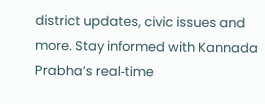district updates, civic issues and more. Stay informed with Kannada Prabha’s real‑time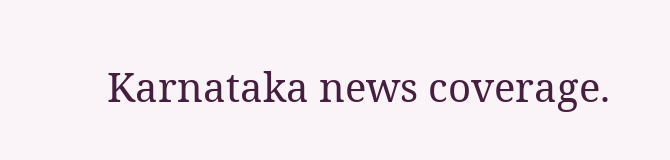Karnataka news coverage.